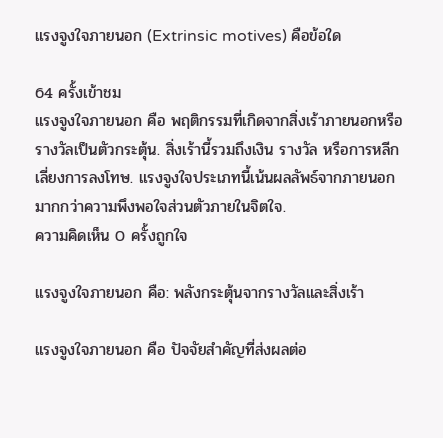แรงจูงใจภายนอก (Extrinsic motives) คือข้อใด

64 ครั้งเข้าชม
แรงจูงใจภายนอก คือ พฤติกรรมที่เกิดจากสิ่งเร้าภายนอกหรือรางวัลเป็นตัวกระตุ้น. สิ่งเร้านี้รวมถึงเงิน รางวัล หรือการหลีกเลี่ยงการลงโทษ. แรงจูงใจประเภทนี้เน้นผลลัพธ์จากภายนอกมากกว่าความพึงพอใจส่วนตัวภายในจิตใจ.
ความคิดเห็น 0 ครั้งถูกใจ

แรงจูงใจภายนอก คือ: พลังกระตุ้นจากรางวัลและสิ่งเร้า

แรงจูงใจภายนอก คือ ปัจจัยสำคัญที่ส่งผลต่อ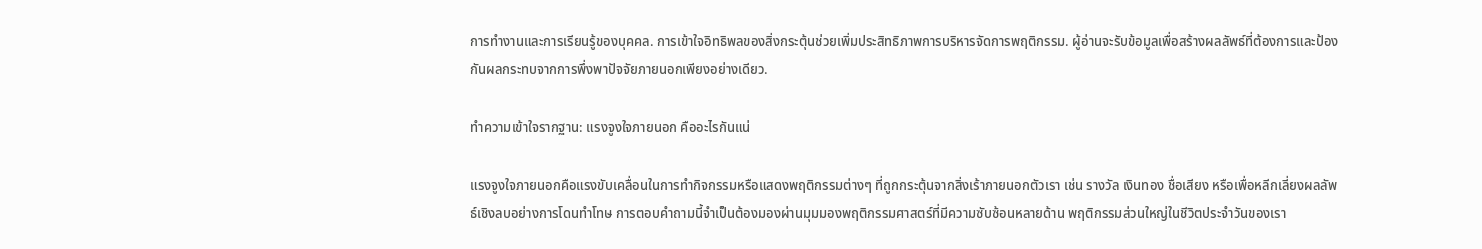การทำงานและการเรียนรู้ของบุคคล. การเข้าใจอิทธิพลของสิ่งกระตุ้นช่วยเพิ่มประสิทธิภาพการบริหารจัดการพฤติกรรม. ผู้อ่านจะรับข้อมูลเพื่อสร้างผลลัพธ์ที่ต้องการและป้องกันผลกระทบจากการพึ่งพาปัจจัยภายนอกเพียงอย่างเดียว.

ทำความเข้าใจรากฐาน: แรงจูงใจภายนอก คืออะไรกันแน่

แรงจูงใจภายนอกคือแรงขับเคลื่อนในการทำกิจกรรมหรือแสดงพฤติกรรมต่างๆ ที่ถูกกระตุ้นจากสิ่งเร้าภายนอกตัวเรา เช่น รางวัล เงินทอง ชื่อเสียง หรือเพื่อหลีกเลี่ยงผลลัพธ์เชิงลบอย่างการโดนทำโทษ การตอบคำถามนี้จำเป็นต้องมองผ่านมุมมองพฤติกรรมศาสตร์ที่มีความซับซ้อนหลายด้าน พฤติกรรมส่วนใหญ่ในชีวิตประจำวันของเรา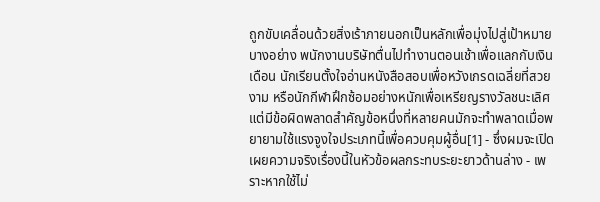ถูกขับเคลื่อนด้วยสิ่งเร้าภายนอกเป็นหลักเพื่อมุ่งไปสู่เป้าหมายบางอย่าง พนักงานบริษัทตื่นไปทำงานตอนเช้าเพื่อแลกกับเงินเดือน นักเรียนตั้งใจอ่านหนังสือสอบเพื่อหวังเกรดเฉลี่ยที่สวยงาม หรือนักกีฬาฝึกซ้อมอย่างหนักเพื่อเหรียญรางวัลชนะเลิศ แต่มีข้อผิดพลาดสำคัญข้อหนึ่งที่หลายคนมักจะทำพลาดเมื่อพยายามใช้แรงจูงใจประเภทนี้เพื่อควบคุมผู้อื่น[1] - ซึ่งผมจะเปิดเผยความจริงเรื่องนี้ในหัวข้อผลกระทบระยะยาวด้านล่าง - เพราะหากใช้ไม่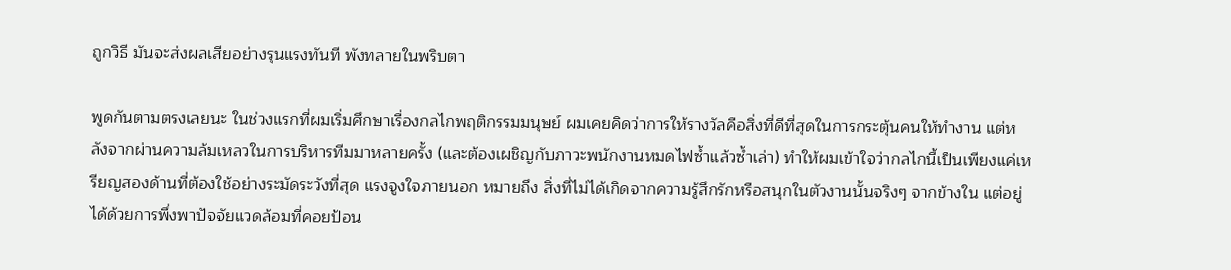ถูกวิธี มันจะส่งผลเสียอย่างรุนแรงทันที พังทลายในพริบตา

พูดกันตามตรงเลยนะ ในช่วงแรกที่ผมเริ่มศึกษาเรื่องกลไกพฤติกรรมมนุษย์ ผมเคยคิดว่าการให้รางวัลคือสิ่งที่ดีที่สุดในการกระตุ้นคนให้ทำงาน แต่หลังจากผ่านความล้มเหลวในการบริหารทีมมาหลายครั้ง (และต้องเผชิญกับภาวะพนักงานหมดไฟซ้ำแล้วซ้ำเล่า) ทำให้ผมเข้าใจว่ากลไกนี้เป็นเพียงแค่เหรียญสองด้านที่ต้องใช้อย่างระมัดระวังที่สุด แรงจูงใจภายนอก หมายถึง สิ่งที่ไม่ได้เกิดจากความรู้สึกรักหรือสนุกในตัวงานนั้นจริงๆ จากข้างใน แต่อยู่ได้ด้วยการพึ่งพาปัจจัยแวดล้อมที่คอยป้อน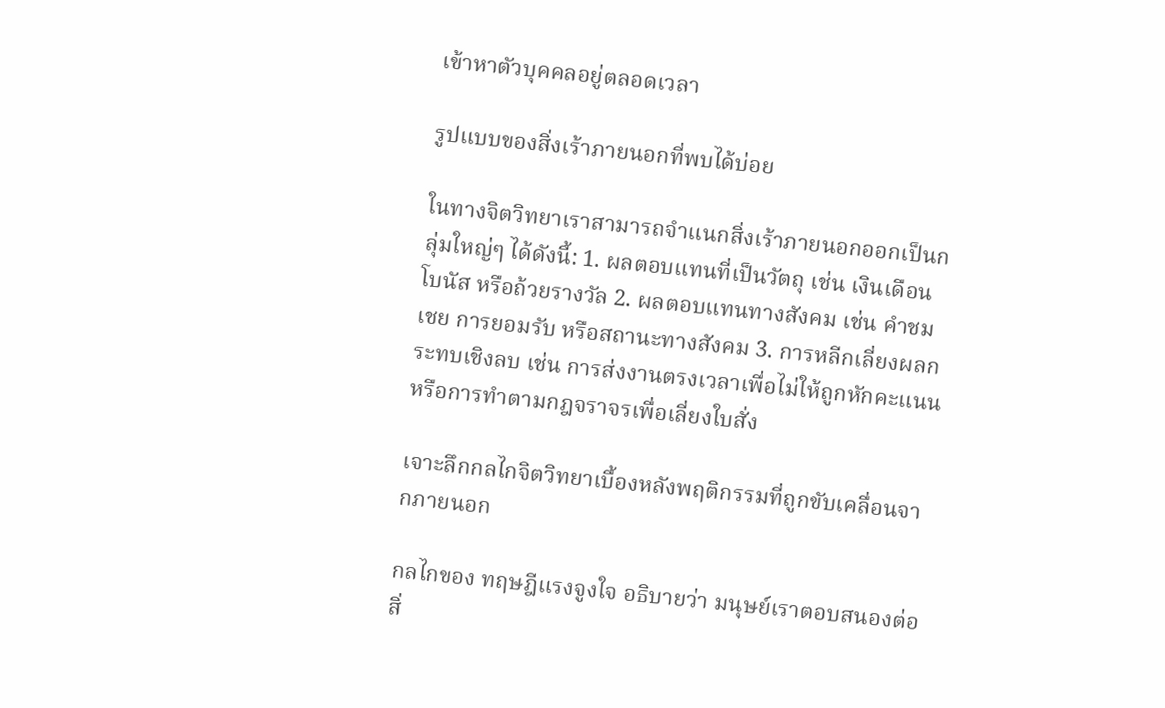เข้าหาตัวบุคคลอยู่ตลอดเวลา

รูปแบบของสิ่งเร้าภายนอกที่พบได้บ่อย

ในทางจิตวิทยาเราสามารถจำแนกสิ่งเร้าภายนอกออกเป็นกลุ่มใหญ่ๆ ได้ดังนี้: 1. ผลตอบแทนที่เป็นวัตถุ เช่น เงินเดือน โบนัส หรือถ้วยรางวัล 2. ผลตอบแทนทางสังคม เช่น คำชมเชย การยอมรับ หรือสถานะทางสังคม 3. การหลีกเลี่ยงผลกระทบเชิงลบ เช่น การส่งงานตรงเวลาเพื่อไม่ให้ถูกหักคะแนน หรือการทำตามกฎจราจรเพื่อเลี่ยงใบสั่ง

เจาะลึกกลไกจิตวิทยาเบื้องหลังพฤติกรรมที่ถูกขับเคลื่อนจากภายนอก

กลไกของ ทฤษฎีแรงจูงใจ อธิบายว่า มนุษย์เราตอบสนองต่อสิ่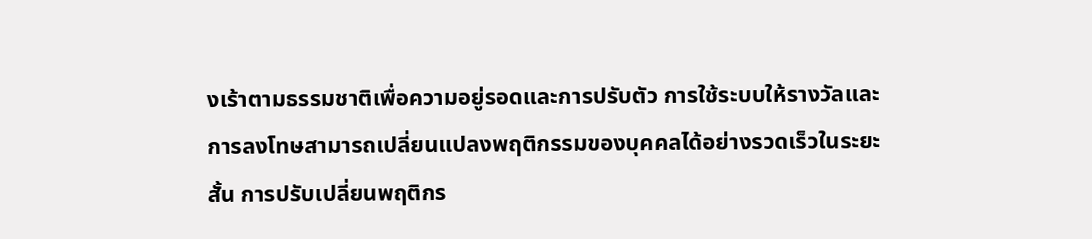งเร้าตามธรรมชาติเพื่อความอยู่รอดและการปรับตัว การใช้ระบบให้รางวัลและการลงโทษสามารถเปลี่ยนแปลงพฤติกรรมของบุคคลได้อย่างรวดเร็วในระยะสั้น การปรับเปลี่ยนพฤติกร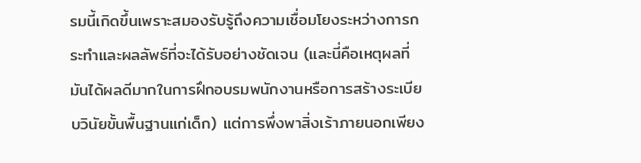รมนี้เกิดขึ้นเพราะสมองรับรู้ถึงความเชื่อมโยงระหว่างการกระทำและผลลัพธ์ที่จะได้รับอย่างชัดเจน (และนี่คือเหตุผลที่มันได้ผลดีมากในการฝึกอบรมพนักงานหรือการสร้างระเบียบวินัยขั้นพื้นฐานแก่เด็ก) แต่การพึ่งพาสิ่งเร้าภายนอกเพียง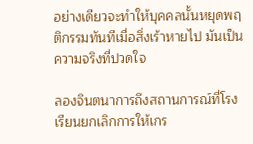อย่างเดียวจะทำให้บุคคลนั้นหยุดพฤติกรรมทันทีเมื่อสิ่งเร้าหายไป มันเป็นความจริงที่ปวดใจ

ลองจินตนาการถึงสถานการณ์ที่โรงเรียนยกเลิกการให้เกร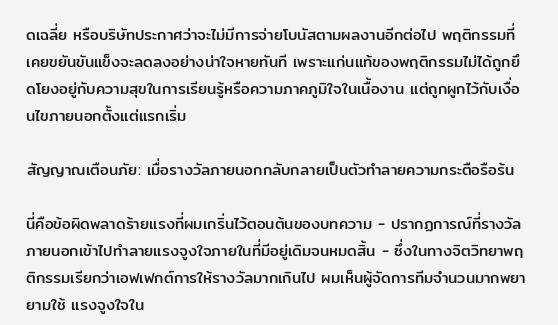ดเฉลี่ย หรือบริษัทประกาศว่าจะไม่มีการจ่ายโบนัสตามผลงานอีกต่อไป พฤติกรรมที่เคยขยันขันแข็งจะลดลงอย่างน่าใจหายทันที เพราะแก่นแท้ของพฤติกรรมไม่ได้ถูกยึดโยงอยู่กับความสุขในการเรียนรู้หรือความภาคภูมิใจในเนื้องาน แต่ถูกผูกไว้กับเงื่อนไขภายนอกตั้งแต่แรกเริ่ม

สัญญาณเตือนภัย: เมื่อรางวัลภายนอกกลับกลายเป็นตัวทำลายความกระตือรือร้น

นี่คือข้อผิดพลาดร้ายแรงที่ผมเกริ่นไว้ตอนต้นของบทความ - ปรากฏการณ์ที่รางวัลภายนอกเข้าไปทำลายแรงจูงใจภายในที่มีอยู่เดิมจนหมดสิ้น - ซึ่งในทางจิตวิทยาพฤติกรรมเรียกว่าเอฟเฟกต์การให้รางวัลมากเกินไป ผมเห็นผู้จัดการทีมจำนวนมากพยายามใช้ แรงจูงใจใน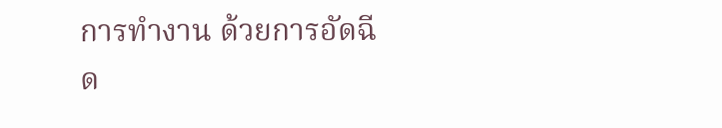การทำงาน ด้วยการอัดฉีด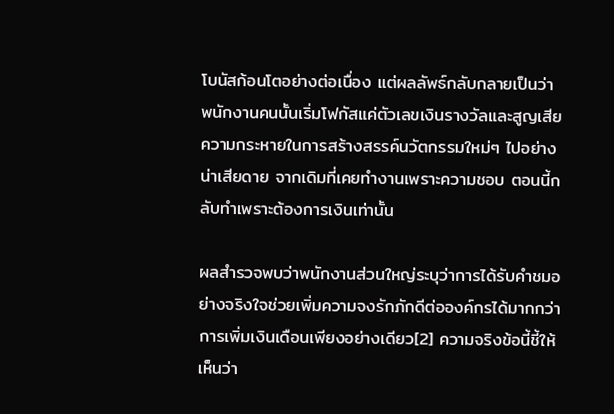โบนัสก้อนโตอย่างต่อเนื่อง แต่ผลลัพธ์กลับกลายเป็นว่าพนักงานคนนั้นเริ่มโฟกัสแค่ตัวเลขเงินรางวัลและสูญเสียความกระหายในการสร้างสรรค์นวัตกรรมใหม่ๆ ไปอย่างน่าเสียดาย จากเดิมที่เคยทำงานเพราะความชอบ ตอนนี้กลับทำเพราะต้องการเงินเท่านั้น

ผลสำรวจพบว่าพนักงานส่วนใหญ่ระบุว่าการได้รับคำชมอย่างจริงใจช่วยเพิ่มความจงรักภักดีต่อองค์กรได้มากกว่าการเพิ่มเงินเดือนเพียงอย่างเดียว[2] ความจริงข้อนี้ชี้ให้เห็นว่า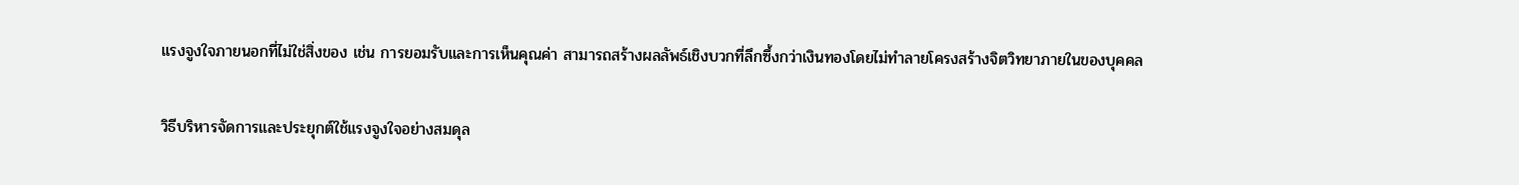แรงจูงใจภายนอกที่ไม่ใช่สิ่งของ เช่น การยอมรับและการเห็นคุณค่า สามารถสร้างผลลัพธ์เชิงบวกที่ลึกซึ้งกว่าเงินทองโดยไม่ทำลายโครงสร้างจิตวิทยาภายในของบุคคล

วิธีบริหารจัดการและประยุกต์ใช้แรงจูงใจอย่างสมดุล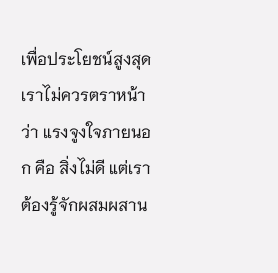เพื่อประโยชน์สูงสุดเราไม่ควรตราหน้าว่า แรงจูงใจภายนอก คือ สิ่งไม่ดี แต่เราต้องรู้จักผสมผสาน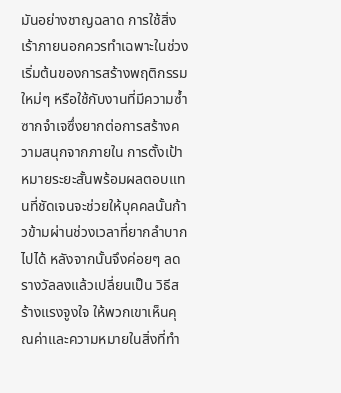มันอย่างชาญฉลาด การใช้สิ่งเร้าภายนอกควรทำเฉพาะในช่วงเริ่มต้นของการสร้างพฤติกรรมใหม่ๆ หรือใช้กับงานที่มีความซ้ำซากจำเจซึ่งยากต่อการสร้างความสนุกจากภายใน การตั้งเป้าหมายระยะสั้นพร้อมผลตอบแทนที่ชัดเจนจะช่วยให้บุคคลนั้นก้าวข้ามผ่านช่วงเวลาที่ยากลำบากไปได้ หลังจากนั้นจึงค่อยๆ ลดรางวัลลงแล้วเปลี่ยนเป็น วิธีสร้างแรงจูงใจ ให้พวกเขาเห็นคุณค่าและความหมายในสิ่งที่ทำ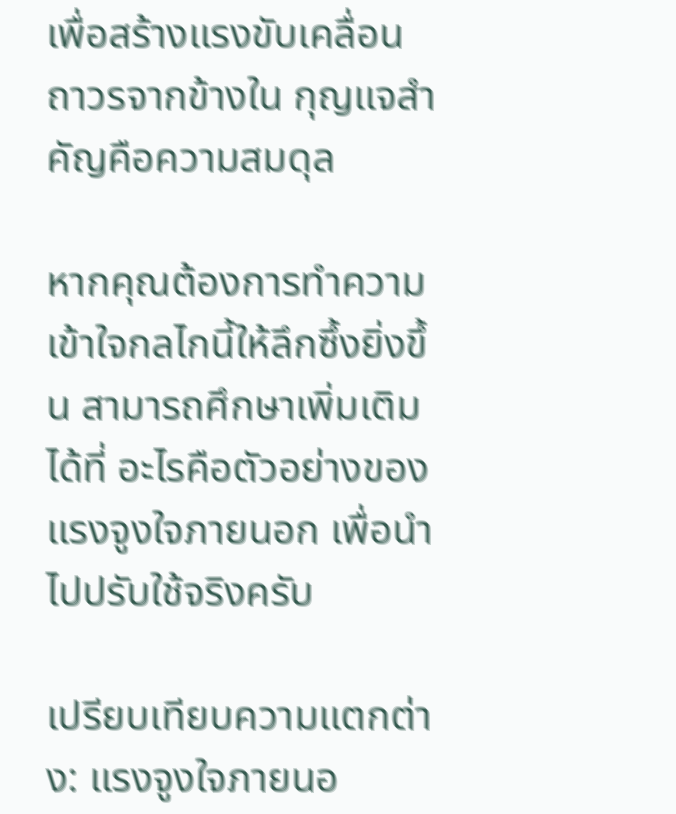เพื่อสร้างแรงขับเคลื่อนถาวรจากข้างใน กุญแจสำคัญคือความสมดุล

หากคุณต้องการทำความเข้าใจกลไกนี้ให้ลึกซึ้งยิ่งขึ้น สามารถศึกษาเพิ่มเติมได้ที่ อะไรคือตัวอย่างของแรงจูงใจภายนอก เพื่อนำไปปรับใช้จริงครับ

เปรียบเทียบความแตกต่าง: แรงจูงใจภายนอ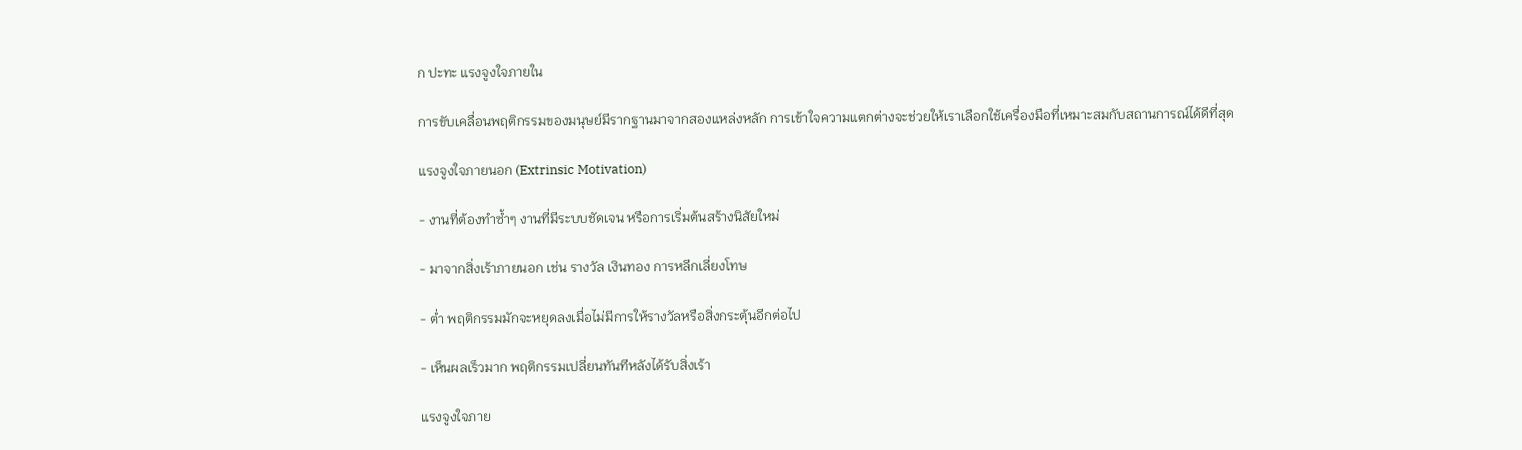ก ปะทะ แรงจูงใจภายใน

การขับเคลื่อนพฤติกรรมของมนุษย์มีรากฐานมาจากสองแหล่งหลัก การเข้าใจความแตกต่างจะช่วยให้เราเลือกใช้เครื่องมือที่เหมาะสมกับสถานการณ์ได้ดีที่สุด

แรงจูงใจภายนอก (Extrinsic Motivation)

- งานที่ต้องทำซ้ำๆ งานที่มีระบบชัดเจน หรือการเริ่มต้นสร้างนิสัยใหม่

- มาจากสิ่งเร้าภายนอก เช่น รางวัล เงินทอง การหลีกเลี่ยงโทษ

- ต่ำ พฤติกรรมมักจะหยุดลงเมื่อไม่มีการให้รางวัลหรือสิ่งกระตุ้นอีกต่อไป

- เห็นผลเร็วมาก พฤติกรรมเปลี่ยนทันทีหลังได้รับสิ่งเร้า

แรงจูงใจภาย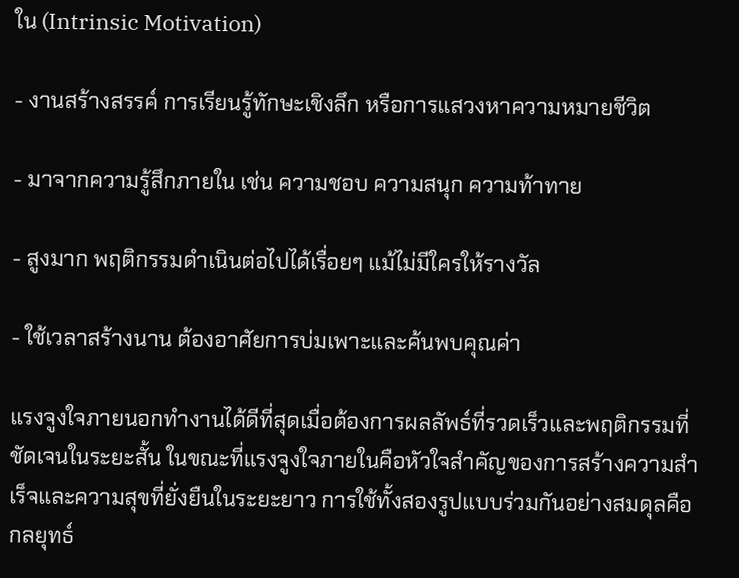ใน (Intrinsic Motivation)

- งานสร้างสรรค์ การเรียนรู้ทักษะเชิงลึก หรือการแสวงหาความหมายชีวิต

- มาจากความรู้สึกภายใน เช่น ความชอบ ความสนุก ความท้าทาย

- สูงมาก พฤติกรรมดำเนินต่อไปได้เรื่อยๆ แม้ไม่มีใครให้รางวัล

- ใช้เวลาสร้างนาน ต้องอาศัยการบ่มเพาะและค้นพบคุณค่า

แรงจูงใจภายนอกทำงานได้ดีที่สุดเมื่อต้องการผลลัพธ์ที่รวดเร็วและพฤติกรรมที่ชัดเจนในระยะสั้น ในขณะที่แรงจูงใจภายในคือหัวใจสำคัญของการสร้างความสำเร็จและความสุขที่ยั่งยืนในระยะยาว การใช้ทั้งสองรูปแบบร่วมกันอย่างสมดุลคือกลยุทธ์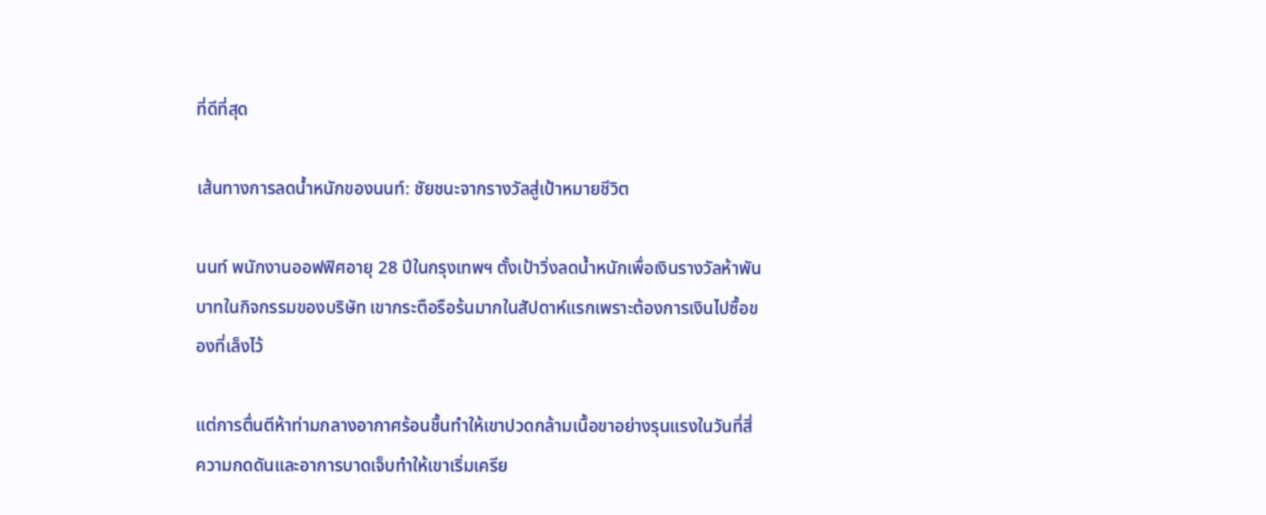ที่ดีที่สุด

เส้นทางการลดน้ำหนักของนนท์: ชัยชนะจากรางวัลสู่เป้าหมายชีวิต

นนท์ พนักงานออฟฟิศอายุ 28 ปีในกรุงเทพฯ ตั้งเป้าวิ่งลดน้ำหนักเพื่อเงินรางวัลห้าพันบาทในกิจกรรมของบริษัท เขากระตือรือร้นมากในสัปดาห์แรกเพราะต้องการเงินไปซื้อของที่เล็งไว้

แต่การตื่นตีห้าท่ามกลางอากาศร้อนชื้นทำให้เขาปวดกล้ามเนื้อขาอย่างรุนแรงในวันที่สี่ ความกดดันและอาการบาดเจ็บทำให้เขาเริ่มเครีย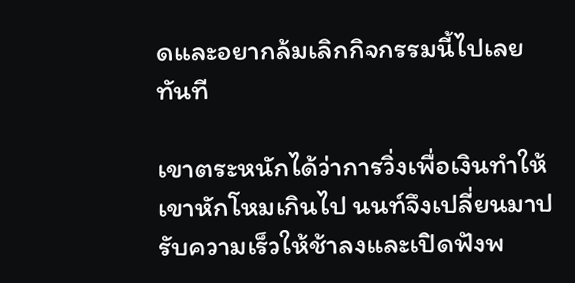ดและอยากล้มเลิกกิจกรรมนี้ไปเลยทันที

เขาตระหนักได้ว่าการวิ่งเพื่อเงินทำให้เขาหักโหมเกินไป นนท์จึงเปลี่ยนมาปรับความเร็วให้ช้าลงและเปิดฟังพ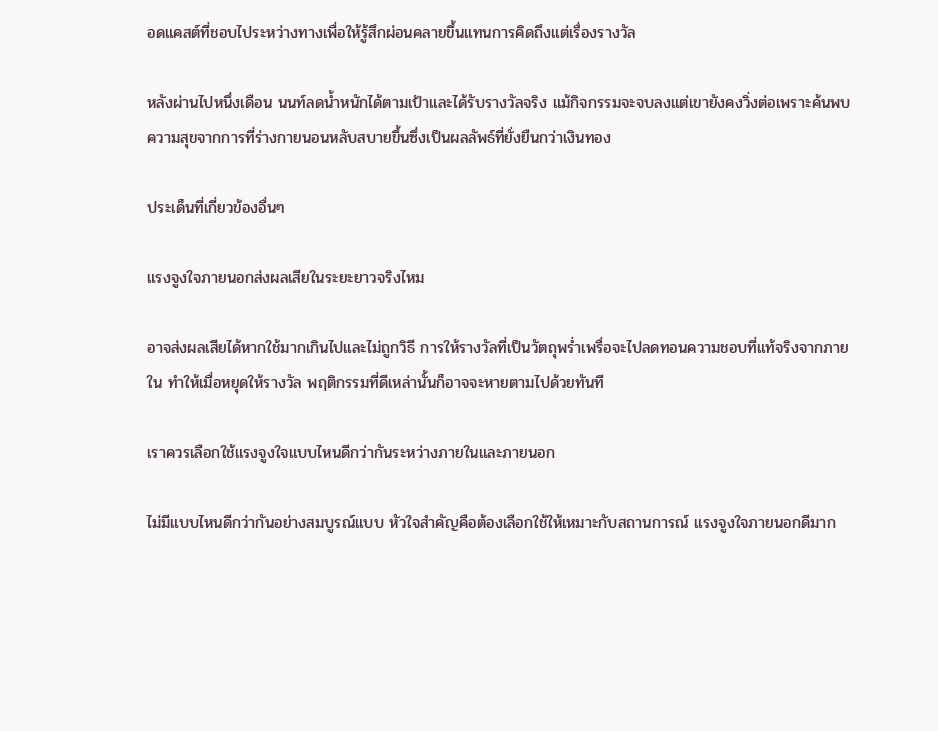อดแคสต์ที่ชอบไประหว่างทางเพื่อให้รู้สึกผ่อนคลายขึ้นแทนการคิดถึงแต่เรื่องรางวัล

หลังผ่านไปหนึ่งเดือน นนท์ลดน้ำหนักได้ตามเป้าและได้รับรางวัลจริง แม้กิจกรรมจะจบลงแต่เขายังคงวิ่งต่อเพราะค้นพบความสุขจากการที่ร่างกายนอนหลับสบายขึ้นซึ่งเป็นผลลัพธ์ที่ยั่งยืนกว่าเงินทอง

ประเด็นที่เกี่ยวข้องอื่นๆ

แรงจูงใจภายนอกส่งผลเสียในระยะยาวจริงไหม

อาจส่งผลเสียได้หากใช้มากเกินไปและไม่ถูกวิธี การให้รางวัลที่เป็นวัตถุพร่ำเพรื่อจะไปลดทอนความชอบที่แท้จริงจากภายใน ทำให้เมื่อหยุดให้รางวัล พฤติกรรมที่ดีเหล่านั้นก็อาจจะหายตามไปด้วยทันที

เราควรเลือกใช้แรงจูงใจแบบไหนดีกว่ากันระหว่างภายในและภายนอก

ไม่มีแบบไหนดีกว่ากันอย่างสมบูรณ์แบบ หัวใจสำคัญคือต้องเลือกใช้ให้เหมาะกับสถานการณ์ แรงจูงใจภายนอกดีมาก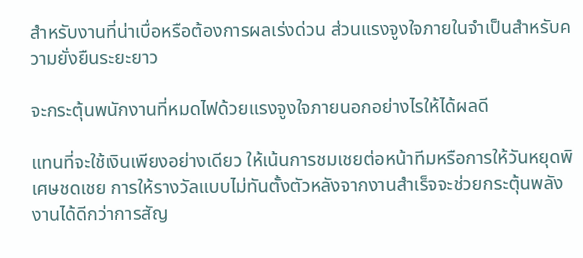สำหรับงานที่น่าเบื่อหรือต้องการผลเร่งด่วน ส่วนแรงจูงใจภายในจำเป็นสำหรับความยั่งยืนระยะยาว

จะกระตุ้นพนักงานที่หมดไฟด้วยแรงจูงใจภายนอกอย่างไรให้ได้ผลดี

แทนที่จะใช้เงินเพียงอย่างเดียว ให้เน้นการชมเชยต่อหน้าทีมหรือการให้วันหยุดพิเศษชดเชย การให้รางวัลแบบไม่ทันตั้งตัวหลังจากงานสำเร็จจะช่วยกระตุ้นพลังงานได้ดีกว่าการสัญ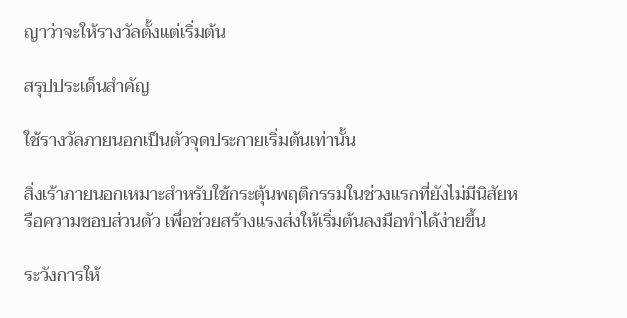ญาว่าจะให้รางวัลตั้งแต่เริ่มต้น

สรุปประเด็นสำคัญ

ใช้รางวัลภายนอกเป็นตัวจุดประกายเริ่มต้นเท่านั้น

สิ่งเร้าภายนอกเหมาะสำหรับใช้กระตุ้นพฤติกรรมในช่วงแรกที่ยังไม่มีนิสัยหรือความชอบส่วนตัว เพื่อช่วยสร้างแรงส่งให้เริ่มต้นลงมือทำได้ง่ายขึ้น

ระวังการให้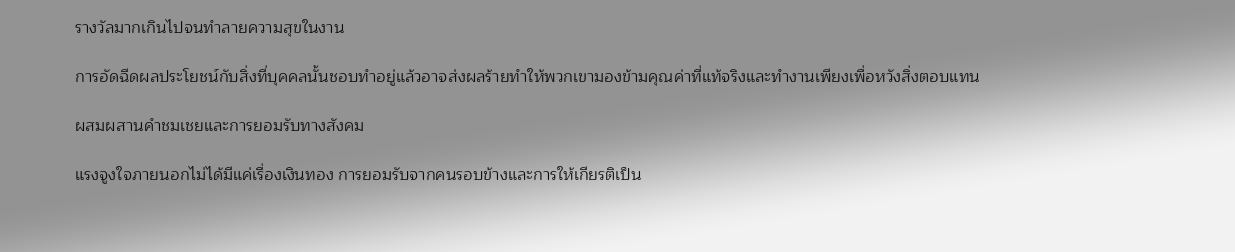รางวัลมากเกินไปจนทำลายความสุขในงาน

การอัดฉีดผลประโยชน์กับสิ่งที่บุคคลนั้นชอบทำอยู่แล้วอาจส่งผลร้ายทำให้พวกเขามองข้ามคุณค่าที่แท้จริงและทำงานเพียงเพื่อหวังสิ่งตอบแทน

ผสมผสานคำชมเชยและการยอมรับทางสังคม

แรงจูงใจภายนอกไม่ได้มีแค่เรื่องเงินทอง การยอมรับจากคนรอบข้างและการให้เกียรติเป็น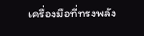เครื่องมือที่ทรงพลัง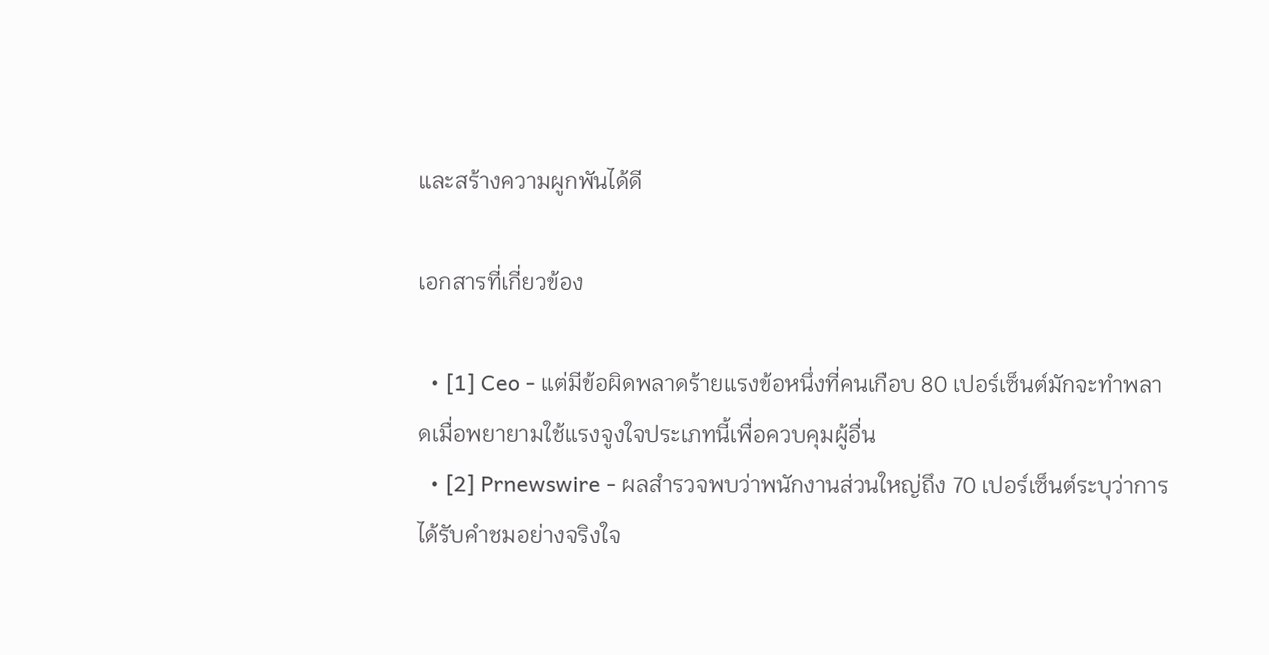และสร้างความผูกพันได้ดี

เอกสารที่เกี่ยวข้อง

  • [1] Ceo - แต่มีข้อผิดพลาดร้ายแรงข้อหนึ่งที่คนเกือบ 80 เปอร์เซ็นต์มักจะทำพลาดเมื่อพยายามใช้แรงจูงใจประเภทนี้เพื่อควบคุมผู้อื่น
  • [2] Prnewswire - ผลสำรวจพบว่าพนักงานส่วนใหญ่ถึง 70 เปอร์เซ็นต์ระบุว่าการได้รับคำชมอย่างจริงใจ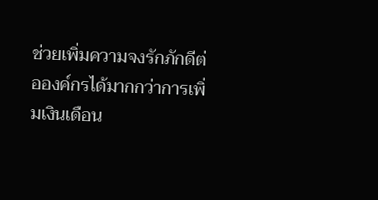ช่วยเพิ่มความจงรักภักดีต่อองค์กรได้มากกว่าการเพิ่มเงินเดือน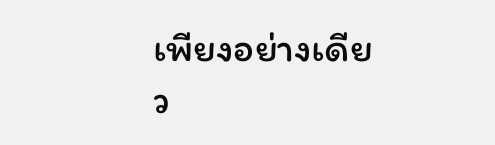เพียงอย่างเดียว